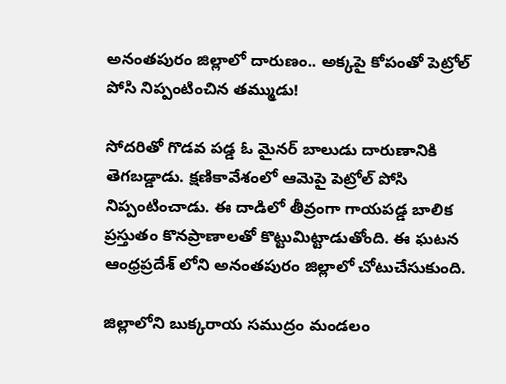అనంతపురం జిల్లాలో దారుణం.. అక్కపై కోపంతో పెట్రోల్ పోసి నిప్పంటించిన తమ్ముడు!

సోదరితో గొడవ పడ్డ ఓ మైనర్ బాలుడు దారుణానికి తెగబడ్డాడు. క్షణికావేశంలో ఆమెపై పెట్రోల్ పోసి నిప్పంటించాడు. ఈ దాడిలో తీవ్రంగా గాయపడ్డ బాలిక ప్రస్తుతం కొనప్రాణాలతో కొట్టుమిట్టాడుతోంది. ఈ ఘటన ఆంధ్రప్రదేశ్ లోని అనంతపురం జిల్లాలో చోటుచేసుకుంది.

జిల్లాలోని బుక్కరాయ సముద్రం మండలం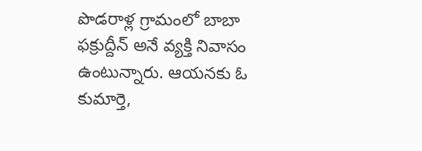పొడరాళ్ల గ్రామంలో బాబా ఫక్రుద్దీన్ అనే వ్యక్తి నివాసం ఉంటున్నారు. ఆయనకు ఓ కుమార్తె,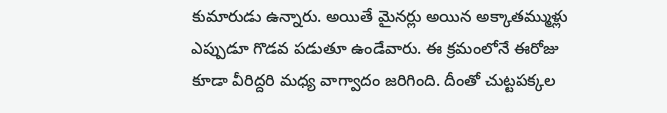కుమారుడు ఉన్నారు. అయితే మైనర్లు అయిన అక్కాతమ్ముళ్లు ఎప్పుడూ గొడవ పడుతూ ఉండేవారు. ఈ క్రమంలోనే ఈరోజు కూడా వీరిద్దరి మధ్య వాగ్వాదం జరిగింది. దీంతో చుట్టపక్కల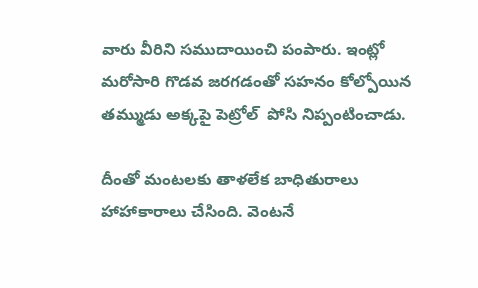వారు వీరిని సముదాయించి పంపారు. ఇంట్లో మరోసారి గొడవ జరగడంతో సహనం కోల్పోయిన తమ్ముడు అక్కపై పెట్రోల్  పోసి నిప్పంటించాడు.

దీంతో మంటలకు తాళలేక బాధితురాలు హాహాకారాలు చేసింది. వెంటనే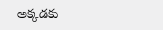అక్కడకు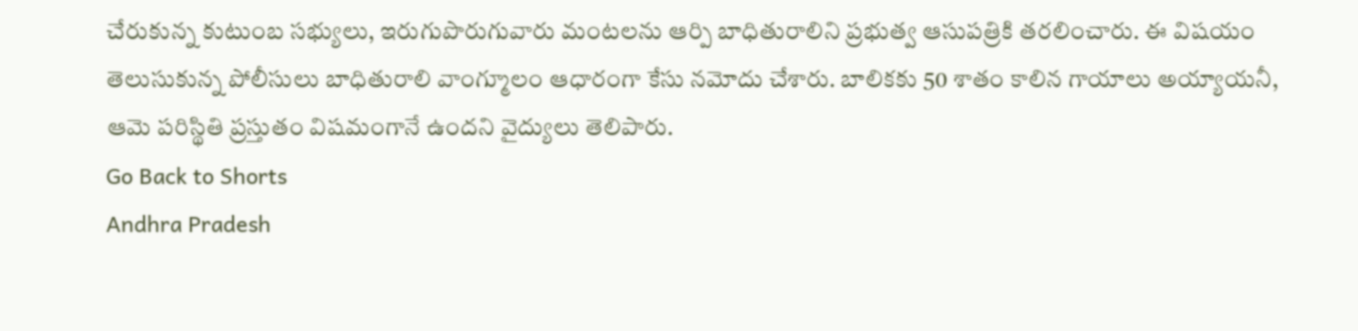చేరుకున్న కుటుంబ సభ్యులు, ఇరుగుపొరుగువారు మంటలను ఆర్పి బాధితురాలిని ప్రభుత్వ ఆసుపత్రికి తరలించారు. ఈ విషయం తెలుసుకున్న పోలీసులు బాధితురాలి వాంగ్మూలం ఆధారంగా కేసు నమోదు చేశారు. బాలికకు 50 శాతం కాలిన గాయాలు అయ్యాయనీ, ఆమె పరిస్థితి ప్రస్తుతం విషమంగానే ఉందని వైద్యులు తెలిపారు.
Go Back to Shorts
Andhra Pradesh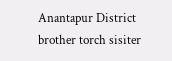Anantapur District
brother torch sisiter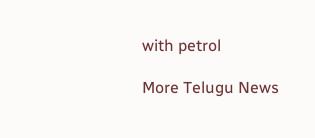with petrol

More Telugu News